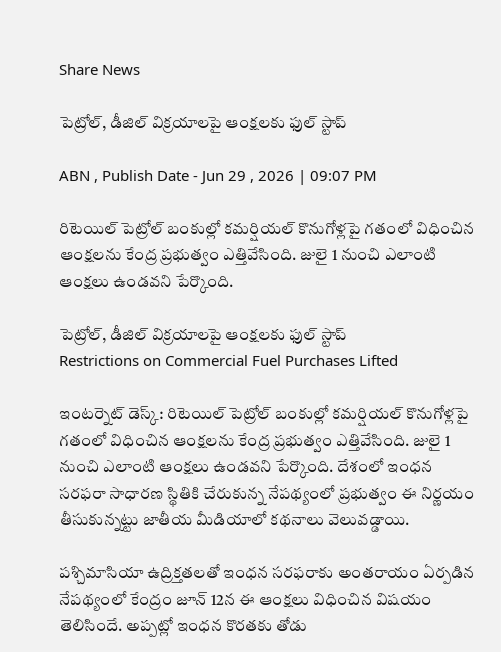Share News

పెట్రోల్, డీజిల్ విక్రయాలపై ఆంక్షలకు ఫుల్ స్టాప్

ABN , Publish Date - Jun 29 , 2026 | 09:07 PM

రిటెయిల్ పెట్రోల్ బంకుల్లో కమర్షియల్ కొనుగోళ్లపై గతంలో విధించిన ఆంక్షలను కేంద్ర ప్రభుత్వం ఎత్తివేసింది. జులై 1 నుంచి ఎలాంటి ఆంక్షలు ఉండవని పేర్కొంది.

పెట్రోల్, డీజిల్ విక్రయాలపై ఆంక్షలకు ఫుల్ స్టాప్
Restrictions on Commercial Fuel Purchases Lifted

ఇంటర్నెట్ డెస్క్: రిటెయిల్ పెట్రోల్ బంకుల్లో కమర్షియల్ కొనుగోళ్లపై గతంలో విధించిన ఆంక్షలను కేంద్ర ప్రభుత్వం ఎత్తివేసింది. జులై 1 నుంచి ఎలాంటి ఆంక్షలు ఉండవని పేర్కొంది. దేశంలో ఇంధన సరఫరా సాధారణ స్థితికి చేరుకున్న నేపథ్యంలో ప్రభుత్వం ఈ నిర్ణయం తీసుకున్నట్టు జాతీయ మీడియాలో కథనాలు వెలువడ్డాయి.

పశ్చిమాసియా ఉద్రిక్తతలతో ఇంధన సరఫరాకు అంతరాయం ఏర్పడిన నేపథ్యంలో కేంద్రం జూన్ 12న ఈ ఆంక్షలు విధించిన విషయం తెలిసిందే. అప్పట్లో ఇంధన కొరతకు తోడు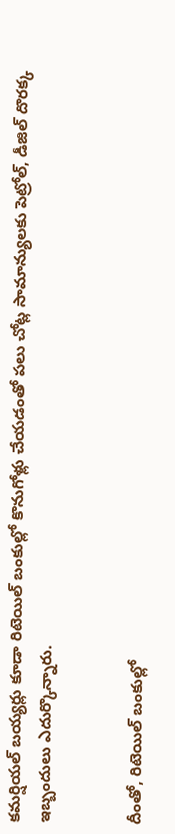కమర్షియల్ బయ్యర్లు కూడా రిటెయిల్ బంకుల్లో కొనుగోళ్లు చేయడంతో పలు చోట్ల సామాన్యులకు పెట్రోల్, డీజిల్ దొరక్క ఇబ్బందులు ఎదుర్కొన్నారు.


దీంతో, రిటెయిల్ బంకుల్లో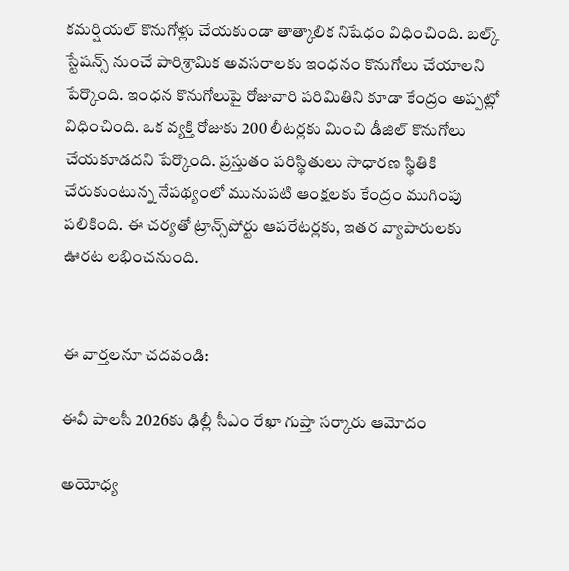కమర్షియల్ కొనుగోళ్లు చేయకుండా తాత్కాలిక నిషేధం విధించింది. బల్క్ స్టేషన్స్ నుంచే పారిశ్రామిక అవసరాలకు ఇంధనం కొనుగోలు చేయాలని పేర్కొంది. ఇంధన కొనుగోలుపై రోజువారి పరిమితిని కూడా కేంద్రం అప్పట్లో విధించింది. ఒక వ్యక్తి రోజుకు 200 లీటర్లకు మించి డీజిల్ కొనుగోలు చేయకూడదని పేర్కొంది. ప్రస్తుతం పరిస్థితులు సాధారణ స్థితికి చేరుకుంటున్న నేపథ్యంలో మునుపటి ఆంక్షలకు కేంద్రం ముగింపు పలికింది. ఈ చర్యతో ట్రాన్స్‌పోర్టు ఆపరేటర్లకు, ఇతర వ్యాపారులకు ఊరట లభించనుంది.


ఈ వార్తలనూ చదవండి:

ఈవీ పాలసీ 2026కు ఢిల్లీ సీఎం రేఖా గుప్తా సర్కారు ఆమోదం

అయోధ్య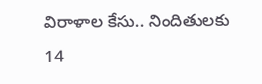విరాళాల కేసు.. నిందితులకు 14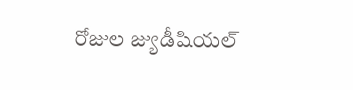రోజుల జ్యుడీషియల్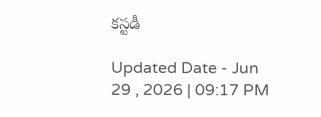కస్టడీ

Updated Date - Jun 29 , 2026 | 09:17 PM